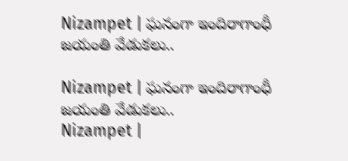Nizampet | ఘనంగా ఇందిరాగాంధీ జయంతి వేడుకలు..

Nizampet | ఘనంగా ఇందిరాగాంధీ జయంతి వేడుకలు..
Nizampet |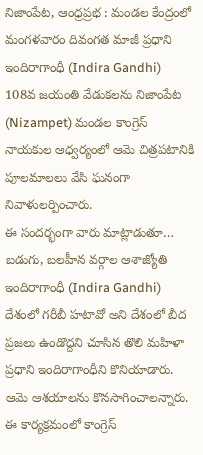నిజాంపేట, ఆంధ్రప్రభ : మండల కేంద్రంలో మంగళవారం దివంగత మాజీ ప్రధాని ఇందిరాగాంధీ (Indira Gandhi) 108వ జయంతి వేడుకలను నిజాంపేట (Nizampet) మండల కాంగ్రెస్ నాయకుల ఆధ్వర్యంలో ఆమె చిత్రపటానికి పూలమాలలు వేసి ఘనంగా నివాళులర్పించారు.
ఈ సందర్భంగా వారు మాట్లాడుతూ… బడుగు, బలహీన వర్గాల ఆశాజ్యోతి ఇందిరాగాంధీ (Indira Gandhi) దేశంలో గరీబీ హటావో అని దేశంలో బీద ప్రజలు ఉండొద్దని చూసిన తొలి మహిళా ప్రధాని ఇందిరాగాంధీని కొనియాడారు. ఆమె ఆశయాలను కొనసాగించాలన్నారు. ఈ కార్యక్రమంలో కాంగ్రెస్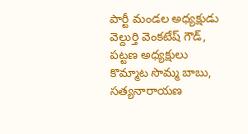పార్టీ మండల అధ్యక్షుడు వెల్దుర్తి వెంకటేష్ గౌడ్, పట్టణ అధ్యక్షులు కొమ్మాట సొమ్మ బాబు, సత్యనారాయణ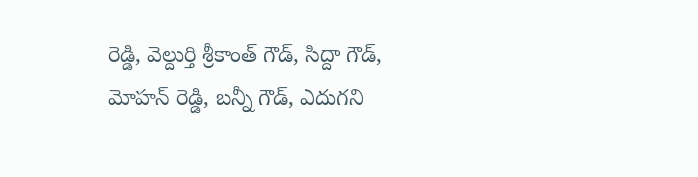రెడ్డి, వెల్దుర్తి శ్రీకాంత్ గౌడ్, సిద్దా గౌడ్, మోహన్ రెడ్డి, బన్నీ గౌడ్, ఎదుగని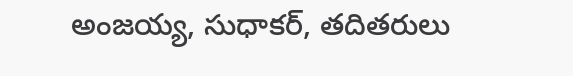అంజయ్య, సుధాకర్, తదితరులు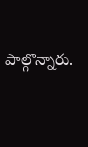పాల్గొన్నారు.